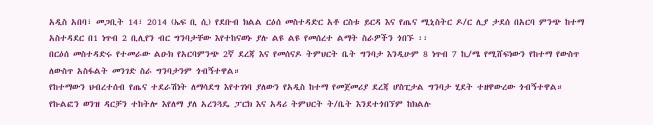አዲስ አበባ፣ መጋቢት 14፣ 2014 (ኤፍ ቢ ሲ) የደቡብ ክልል ርዕሰ መስተዳድር አቶ ርስቱ ይርዳ እና የጤና ሚኒስትር ዶ/ር ሊያ ታደሰ በአርባ ምንጭ ከተማ አስተዳደር በ1 ነጥብ 2 ቢሊየን ብር ግንባታቸው እየተከናወኑ ያሉ ልዩ ልዩ የመሰረተ ልማት ስራዎችን ጎበኙ ፡፡
በርዕሰ መስተዳድሩ የተመራው ልዑክ የአርባምንጭ 2ኛ ደረጃ እና የመሰናዶ ትምህርት ቤት ግንባታ እንዲሁም 8 ነጥብ 7 ኪ/ሜ የሚሸፍነውን የከተማ የውስጥ ለውስጥ አስፋልት መንገድ ስራ ግንባታንም ጎብኝተዋል።
የከተማውን ህብረተሰብ የጤና ተደራሽነት ለማሳደግ እየተገነባ ያለውን የአዲስ ከተማ የመጀመሪያ ደረጃ ሆስፒታል ግንባታ ሂደት ተዘዋውረው ጎብኝተዋል።
የኩልፎን ወንዝ ዳርቻን ተከትሎ እየለማ ያለ አረንጓዴ ፓርክ እና አዳሪ ትምህርት ት/ቤት እንደተጎበኘም ከክልሉ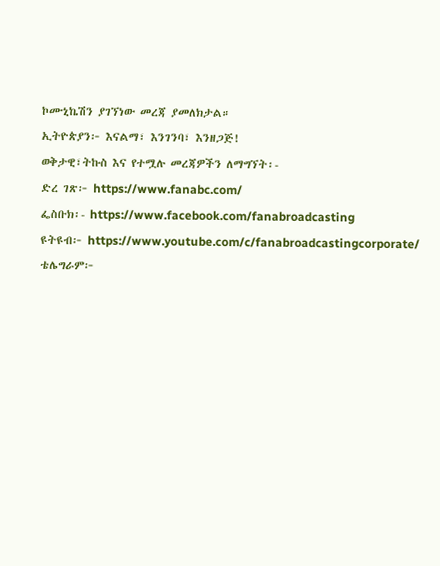ኮሙኒኬሽን ያገኘነው መረጃ ያመለክታል።
ኢትዮጵያን፦ እናልማ፣ እንገንባ፣ እንዘጋጅ!
ወቅታዊ፣ትኩስ እና የተሟሉ መረጃዎችን ለማግኘት፡-
ድረ ገጽ፦ https://www.fanabc.com/
ፌስቡክ፡- https://www.facebook.com/fanabroadcasting
ዩትዩብ፦ https://www.youtube.com/c/fanabroadcastingcorporate/
ቴሌግራም፦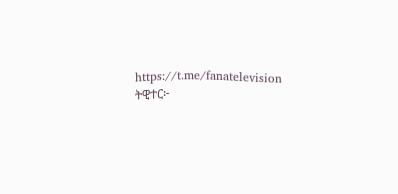https://t.me/fanatelevision
ትዊተር፦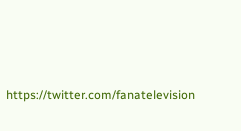https://twitter.com/fanatelevision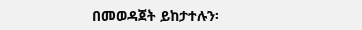በመወዳጀት ይከታተሉን፡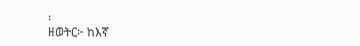፡
ዘወትር፦ ከእኛ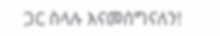ጋር ስላሉ እናመሰግናለን!